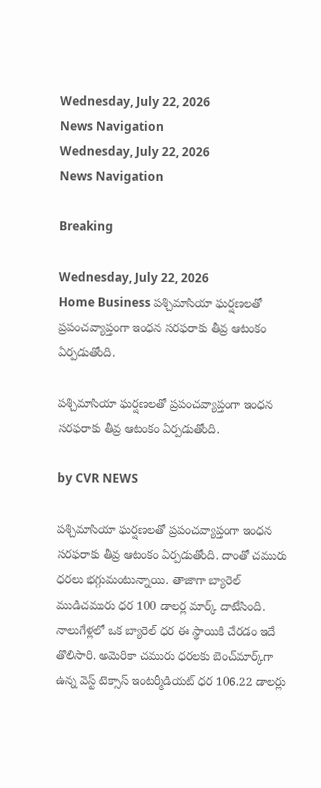Wednesday, July 22, 2026
News Navigation
Wednesday, July 22, 2026
News Navigation

Breaking

Wednesday, July 22, 2026
Home Business పశ్చిమాసియా ఘర్షణలతో ప్రపంచవ్యాప్తంగా ఇంధన సరఫరాకు తీవ్ర ఆటంకం ఏర్పడుతోంది.

పశ్చిమాసియా ఘర్షణలతో ప్రపంచవ్యాప్తంగా ఇంధన సరఫరాకు తీవ్ర ఆటంకం ఏర్పడుతోంది.

by CVR NEWS

పశ్చిమాసియా ఘర్షణలతో ప్రపంచవ్యాప్తంగా ఇంధన సరఫరాకు తీవ్ర ఆటంకం ఏర్పడుతోంది. దాంతో చమురు ధరలు భగ్గుమంటున్నాయి. తాజాగా బ్యారెల్ ముడిచమురు ధర 100 డాలర్ల మార్క్‌ దాటేసింది. నాలుగేళ్లలో ఒక బ్యారెల్ ధర ఈ స్థాయికి చేరడం ఇదే తొలిసారి. అమెరికా చమురు ధరలకు బెంచ్‌మార్క్‌గా ఉన్న వెస్ట్‌ టెక్సాస్‌ ఇంటర్మీడియట్ ధర 106.22 డాలర్లు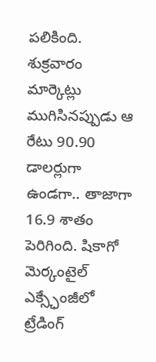పలికింది. శుక్రవారం మార్కెట్లు ముగిసినప్పుడు ఆ రేటు 90.90 డాలర్లుగా ఉండగా.. తాజాగా 16.9 శాతం పెరిగింది. షికాగో మెర్కంటైల్ ఎక్స్ఛేంజీలో ట్రేడింగ్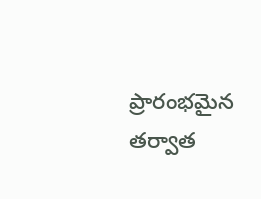ప్రారంభమైన తర్వాత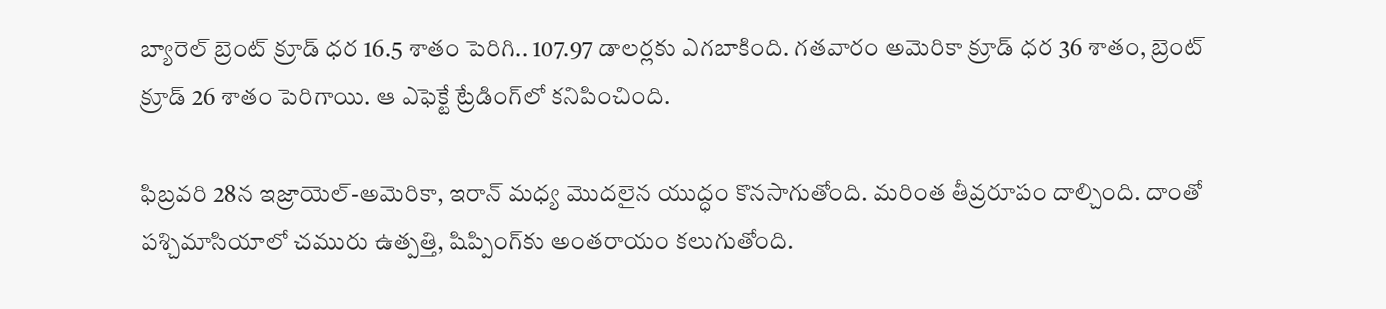బ్యారెల్ బ్రెంట్ క్రూడ్ ధర 16.5 శాతం పెరిగి.. 107.97 డాలర్లకు ఎగబాకింది. గతవారం అమెరికా క్రూడ్ ధర 36 శాతం, బ్రెంట్ క్రూడ్‌ 26 శాతం పెరిగాయి. ఆ ఎఫెక్టే ట్రేడింగ్‌లో కనిపించింది.

ఫిబ్రవరి 28న ఇజ్రాయెల్‌-అమెరికా, ఇరాన్ మధ్య మొదలైన యుద్ధం కొనసాగుతోంది. మరింత తీవ్రరూపం దాల్చింది. దాంతో పశ్చిమాసియాలో చమురు ఉత్పత్తి, షిప్పింగ్‌కు అంతరాయం కలుగుతోంది.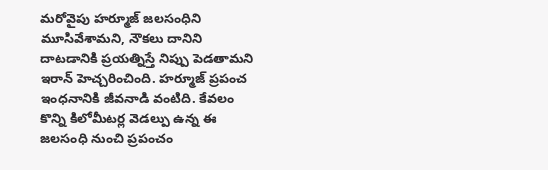మరోవైపు హర్మూజ్ జలసంధిని మూసివేశామని, నౌకలు దానిని దాటడానికి ప్రయత్నిస్తే నిప్పు పెడతామని ఇరాన్ హెచ్చరించింది. హర్మూజ్‌ ప్రపంచ ఇంధనానికి జీవనాడి వంటిది. కేవలం కొన్ని కిలోమీటర్ల వెడల్పు ఉన్న ఈ జలసంధి నుంచి ప్రపంచం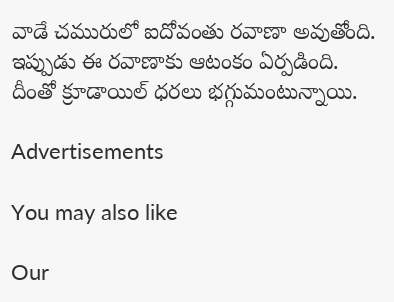వాడే చమురులో ఐదోవంతు రవాణా అవుతోంది. ఇప్పుడు ఈ రవాణాకు ఆటంకం ఏర్పడింది. దీంతో క్రూడాయిల్‌ ధరలు భగ్గుమంటున్నాయి.

Advertisements

You may also like

Our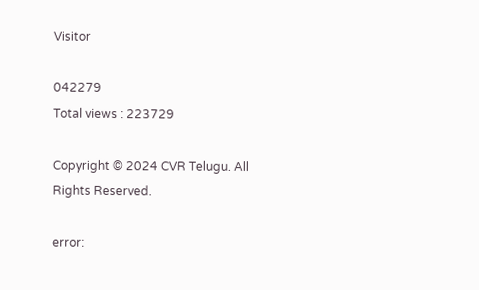Visitor

042279
Total views : 223729

Copyright © 2024 CVR Telugu. All Rights Reserved.

error: